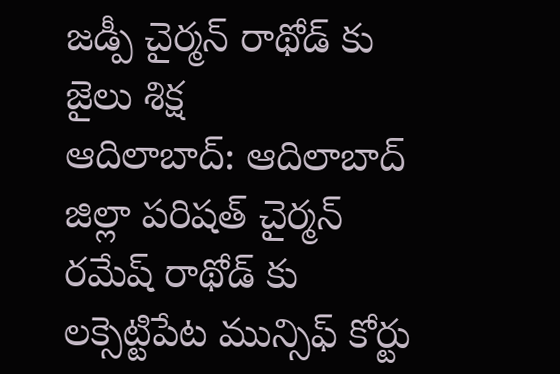జడ్పీ చైర్మన్ రాథోడ్ కు జైలు శిక్ష
ఆదిలాబాద్: ఆదిలాబాద్ జిల్లా పరిషత్ చైర్మన్ రమేష్ రాథోడ్ కు లక్సెట్టిపేట మున్సిఫ్ కోర్టు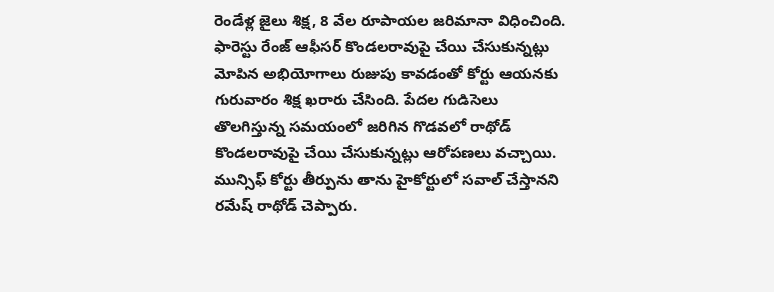రెండేళ్ల జైలు శిక్ష, 8 వేల రూపాయల జరిమానా విధించింది. ఫారెస్టు రేంజ్ ఆఫీసర్ కొండలరావుపై చేయి చేసుకున్నట్లు మోపిన అభియోగాలు రుజుపు కావడంతో కోర్టు ఆయనకు గురువారం శిక్ష ఖరారు చేసింది. పేదల గుడిసెలు తొలగిస్తున్న సమయంలో జరిగిన గొడవలో రాథోడ్ కొండలరావుపై చేయి చేసుకున్నట్లు ఆరోపణలు వచ్చాయి.
మున్సిఫ్ కోర్టు తీర్పును తాను హైకోర్టులో సవాల్ చేస్తానని రమేష్ రాథోడ్ చెప్పారు.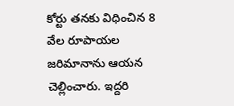కోర్టు తనకు విధించిన 8 వేల రూపాయల జరిమానాను ఆయన చెల్లించారు. ఇద్దరి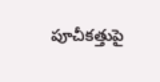పూచీకత్తుపై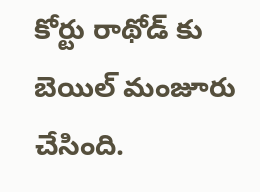కోర్టు రాథోడ్ కు బెయిల్ మంజూరు చేసింది.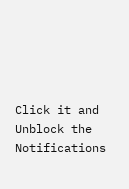Click it and Unblock the Notifications